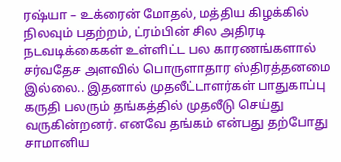ரஷ்யா – உக்ரைன் மோதல், மத்திய கிழக்கில் நிலவும் பதற்றம், ட்ரம்பின் சில அதிரடி நடவடிக்கைகள் உள்ளிட்ட பல காரணங்களால் சர்வதேச அளவில் பொருளாதார ஸ்திரத்தனமை இல்லை.. இதனால் முதலீட்டாளர்கள் பாதுகாப்பு கருதி பலரும் தங்கத்தில் முதலீடு செய்து வருகின்றனர். எனவே தங்கம் என்பது தற்போது சாமானிய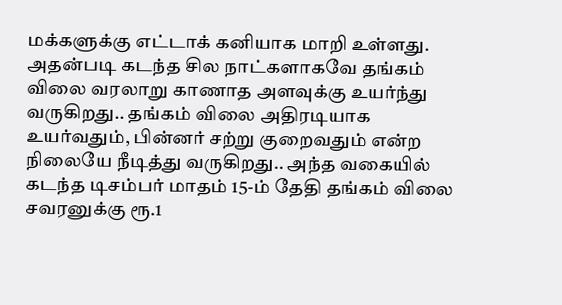மக்களுக்கு எட்டாக் கனியாக மாறி உள்ளது.
அதன்படி கடந்த சில நாட்களாகவே தங்கம் விலை வரலாறு காணாத அளவுக்கு உயர்ந்து வருகிறது.. தங்கம் விலை அதிரடியாக உயர்வதும், பின்னர் சற்று குறைவதும் என்ற நிலையே நீடித்து வருகிறது.. அந்த வகையில் கடந்த டிசம்பர் மாதம் 15-ம் தேதி தங்கம் விலை சவரனுக்கு ரூ.1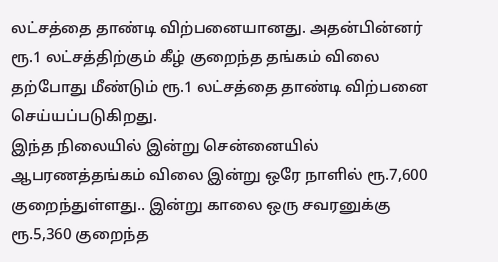லட்சத்தை தாண்டி விற்பனையானது. அதன்பின்னர் ரூ.1 லட்சத்திற்கும் கீழ் குறைந்த தங்கம் விலை தற்போது மீண்டும் ரூ.1 லட்சத்தை தாண்டி விற்பனை செய்யப்படுகிறது.
இந்த நிலையில் இன்று சென்னையில் ஆபரணத்தங்கம் விலை இன்று ஒரே நாளில் ரூ.7,600 குறைந்துள்ளது.. இன்று காலை ஒரு சவரனுக்கு ரூ.5,360 குறைந்த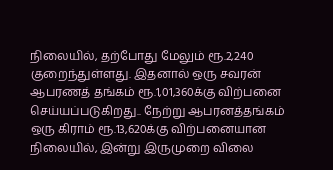நிலையில், தற்போது மேலும் ரூ.2,240 குறைந்துள்ளது. இதனால் ஒரு சவரன் ஆபரணத் தங்கம் ரூ.1,01,360க்கு விற்பனை செய்யப்படுகிறது.. நேற்று ஆபரனத்தங்கம் ஒரு கிராம் ரூ.13,620க்கு விற்பனையான நிலையில், இன்று இருமுறை விலை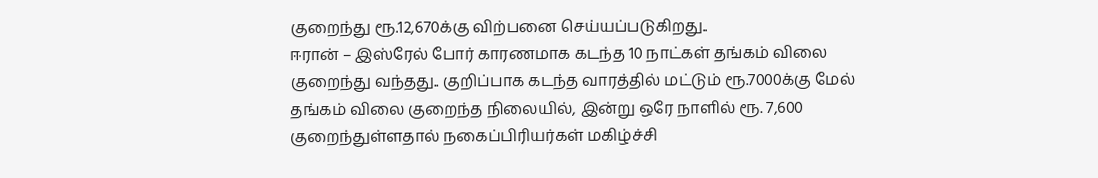குறைந்து ரூ.12,670க்கு விற்பனை செய்யப்படுகிறது..
ஈரான் – இஸ்ரேல் போர் காரணமாக கடந்த 10 நாட்கள் தங்கம் விலை குறைந்து வந்தது.. குறிப்பாக கடந்த வாரத்தில் மட்டும் ரூ.7000க்கு மேல் தங்கம் விலை குறைந்த நிலையில், இன்று ஒரே நாளில் ரூ. 7,600 குறைந்துள்ளதால் நகைப்பிரியர்கள் மகிழ்ச்சி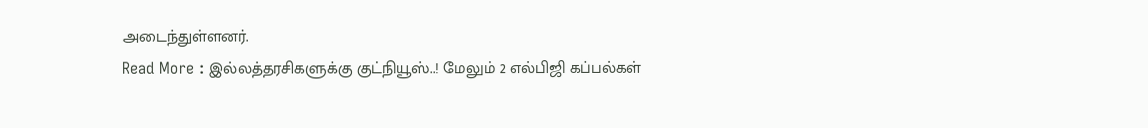அடைந்துள்ளனர்.
Read More : இல்லத்தரசிகளுக்கு குட்நியூஸ்..! மேலும் 2 எல்பிஜி கப்பல்கள்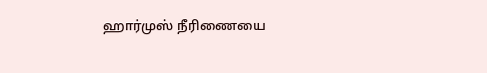ஹார்முஸ் நீரிணையை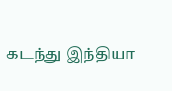கடந்து இந்தியா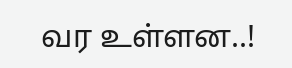வர உள்ளன..!